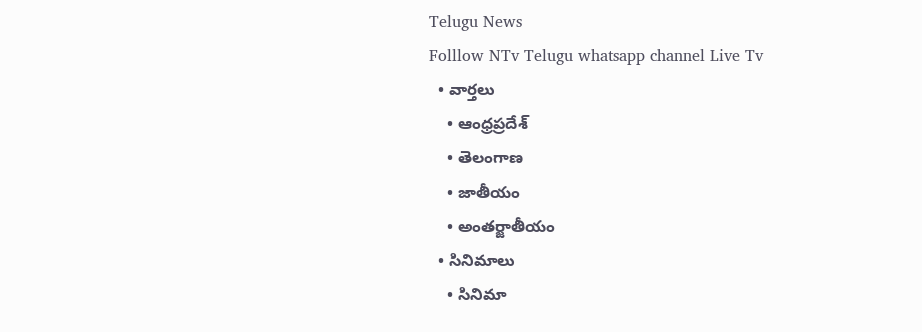Telugu News
Folllow NTv Telugu whatsapp channel Live Tv
  • వార్తలు
    • ఆంధ్రప్రదేశ్
    • తెలంగాణ
    • జాతీయం
    • అంతర్జాతీయం
  • సినిమాలు
    • సినిమా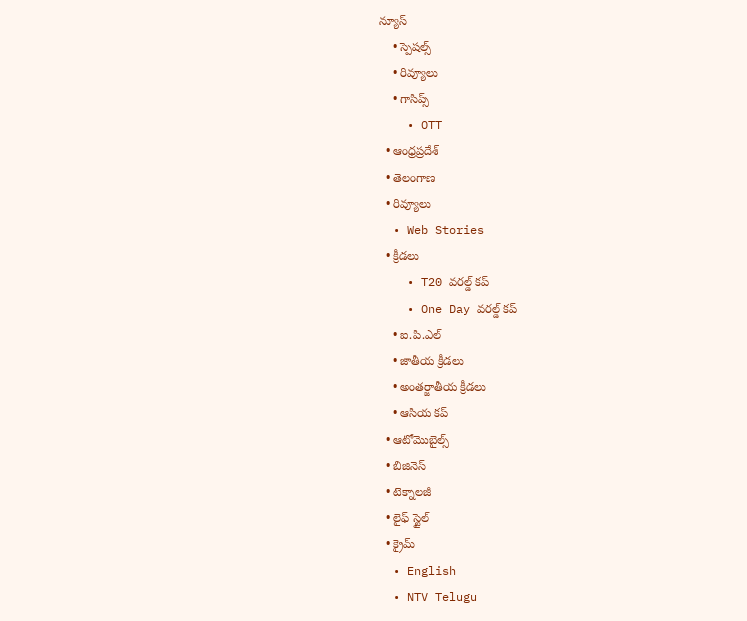న్యూస్
    • స్పెషల్స్
    • రివ్యూలు
    • గాసిప్స్
    • OTT
  • ఆంధ్రప్రదేశ్
  • తెలంగాణ
  • రివ్యూలు
  • Web Stories
  • క్రీడలు
    • T20 వరల్డ్ కప్
    • One Day వరల్డ్ కప్
    • ఐ.పి.ఎల్
    • జాతీయ క్రీడలు
    • అంతర్జాతీయ క్రీడలు
    • ఆసియ కప్
  • ఆటోమొబైల్స్
  • బిజినెస్‌
  • టెక్నాలజీ
  • లైఫ్ స్టైల్
  • క్రైమ్
  • English
  • NTV Telugu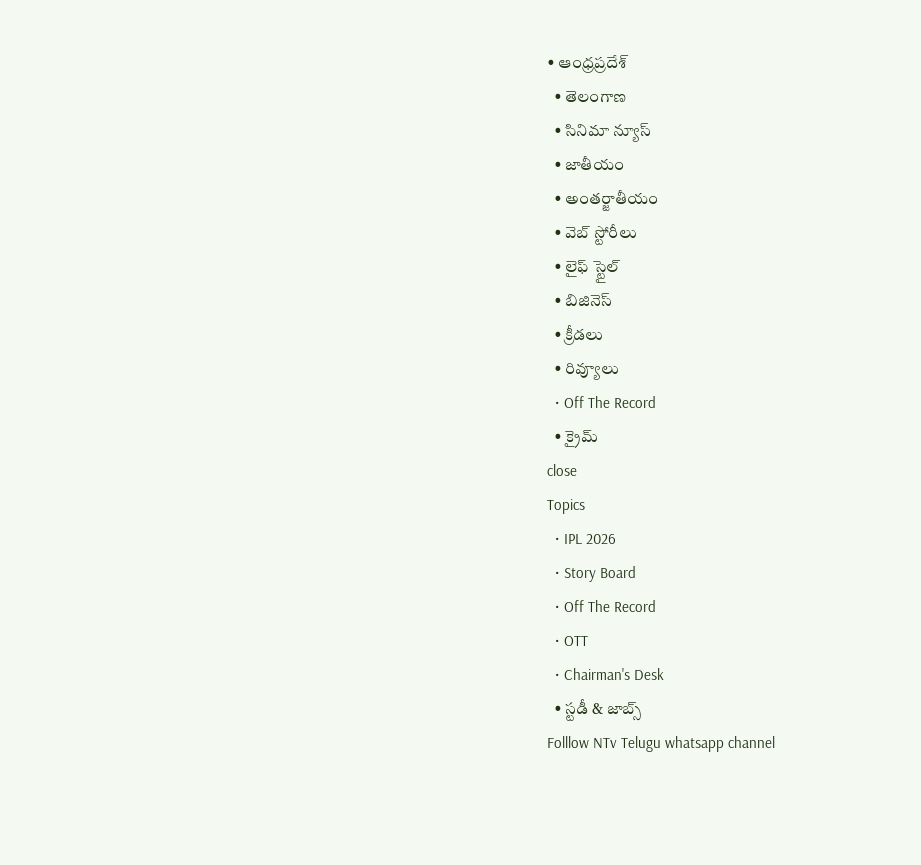• ఆంధ్రప్రదేశ్
  • తెలంగాణ
  • సినిమా న్యూస్
  • జాతీయం
  • అంతర్జాతీయం
  • వెబ్ స్టోరీలు
  • లైఫ్ స్టైల్
  • బిజినెస్‌
  • క్రీడలు
  • రివ్యూలు
  • Off The Record
  • క్రైమ్
close
Topics
  • IPL 2026
  • Story Board
  • Off The Record
  • OTT
  • Chairman's Desk
  • స్టడీ & జాబ్స్
Folllow NTv Telugu whatsapp channel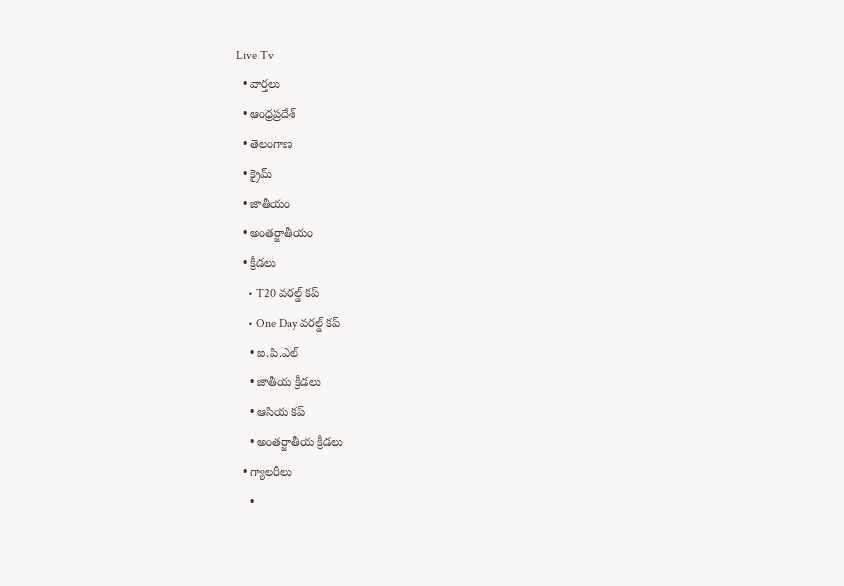Live Tv
  • వార్తలు
  • ఆంధ్రప్రదేశ్
  • తెలంగాణ
  • క్రైమ్
  • జాతీయం
  • అంతర్జాతీయం
  • క్రీడలు
    • T20 వరల్డ్ కప్
    • One Day వరల్డ్ కప్
    • ఐ.పి.ఎల్
    • జాతీయ క్రీడలు
    • ఆసియ కప్
    • అంతర్జాతీయ క్రీడలు
  • గ్యాలరీలు
    •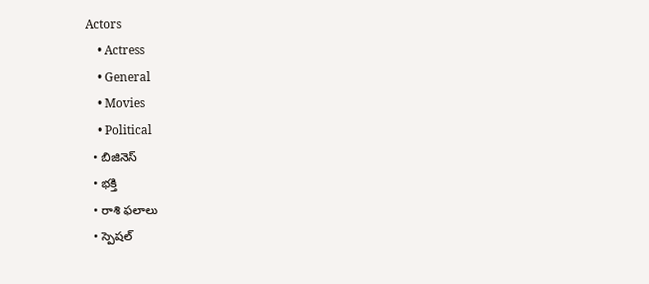Actors
    • Actress
    • General
    • Movies
    • Political
  • బిజినెస్‌
  • భక్తి
  • రాశి ఫలాలు
  • స్పెషల్‌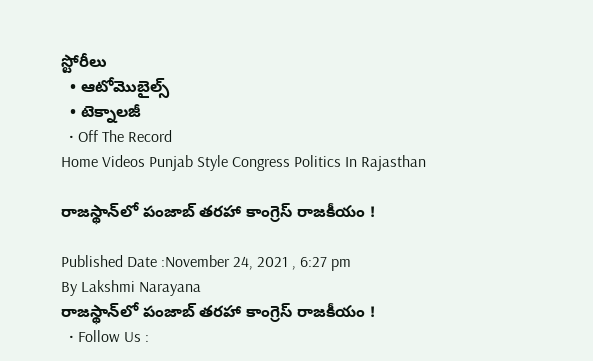స్టోరీలు
  • ఆటోమొబైల్స్
  • టెక్నాలజీ
  • Off The Record
Home Videos Punjab Style Congress Politics In Rajasthan

రాజస్థాన్‌లో పంజాబ్‌ తరహా కాంగ్రెస్‌ రాజకీయం !

Published Date :November 24, 2021 , 6:27 pm
By Lakshmi Narayana
రాజస్థాన్‌లో పంజాబ్‌ తరహా కాంగ్రెస్‌ రాజకీయం !
  • Follow Us :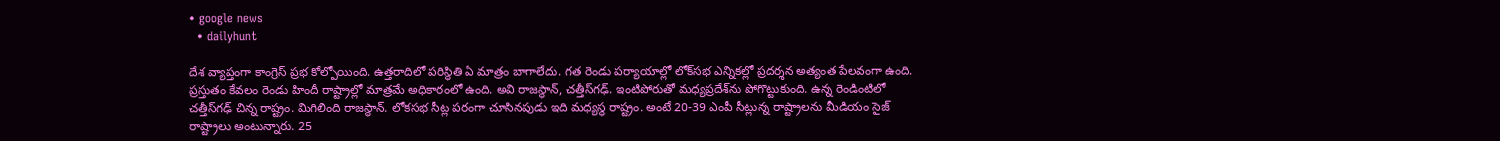• google news
  • dailyhunt

దేశ వ్యాప్తంగా కాంగ్రెస్‌ ప్రభ కోల్పోయింది. ఉత్తరాదిలో పరిస్థితి ఏ మాత్రం బాగాలేదు. గత రెండు పర్యాయాల్లో లోక్‌సభ ఎన్నికల్లో ప్రదర్శన అత్యంత పేలవంగా ఉంది. ప్రస్తుతం కేవలం రెండు హిందీ రాష్ట్రాల్లో మాత్రమే అధికారంలో ఉంది. అవి రాజస్థాన్‌, చత్తీస్‌గఢ్‌. ఇంటిపోరుతో మధ్యప్రదేశ్‌ను పోగొట్టుకుంది. ఉన్న రెండింటిలో చత్తీస్‌గఢ్‌ చిన్న రాష్ట్రం. మిగిలింది రాజస్థాన్‌. లోకసభ సీట్ల పరంగా చూసినపుడు ఇది మధ్యస్థ రాష్ట్రం. అంటే 20-39 ఎంపీ సీట్లున్న రాష్ట్రాలను మీడియం సైజ్‌ రాష్ట్రాలు అంటున్నారు. 25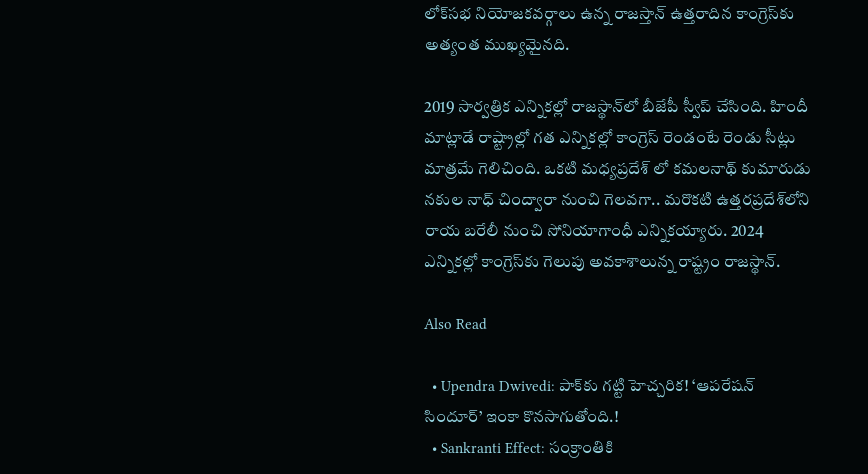లోక్‌సభ నియోజకవర్గాలు ఉన్న రాజస్తాన్ ఉత్తరాదిన కాంగ్రెస్‌కు అత్యంత ముఖ్యమైనది.

2019 సార్వత్రిక ఎన్నికల్లో రాజస్థాన్‌లో బీజేపీ స్వీప్‌ చేసింది. హిందీ మాట్లాడే రాష్ట్రాల్లో గత ఎన్నికల్లో కాంగ్రెస్‌ రెండంటే రెండు సీట్లు మాత్రమే గెలిచింది. ఒకటి మధ్యప్రదేశ్ లో కమలనాథ్‌ కుమారుడు నకుల నాధ్‌ చింద్వారా నుంచి గెలవగా.. మరొకటి ఉత్తరప్రదేశ్‌లోని రాయ బరేలీ నుంచి సోనియాగాంధీ ఎన్నికయ్యారు. 2024 ఎన్నికల్లో కాంగ్రెస్‌కు గెలుపు అవకాశాలున్న రాష్ట్రం రాజస్థాన్‌.

Also Read

  • Upendra Dwivedi: పాక్‌కు గట్టి హెచ్చరిక! ‘ఆపరేషన్ సిందూర్’ ఇంకా కొనసాగుతోంది.!
  • Sankranti Effect: సంక్రాంతికి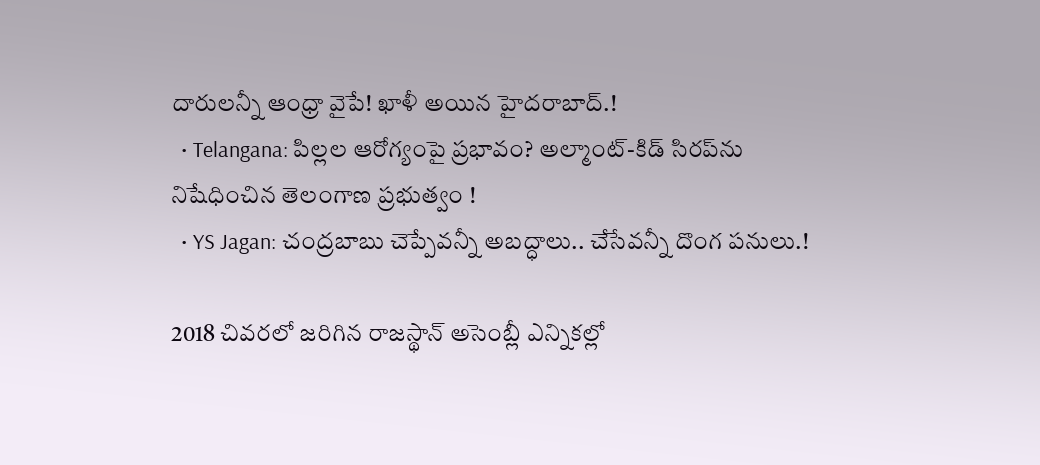దారులన్నీ ఆంధ్రా వైపే! ఖాళీ అయిన హైదరాబాద్.!
  • Telangana: పిల్లల ఆరోగ్యంపై ప్రభావం? అల్మాంట్-కిడ్ సిరప్‌ను నిషేధించిన తెలంగాణ ప్రభుత్వం !
  • YS Jagan: చంద్రబాబు చెప్పేవన్నీ అబద్ధాలు.. చేసేవన్నీ దొంగ పనులు.!

2018 చివరలో జరిగిన రాజస్థాన్‌ అసెంబ్లీ ఎన్నికల్లో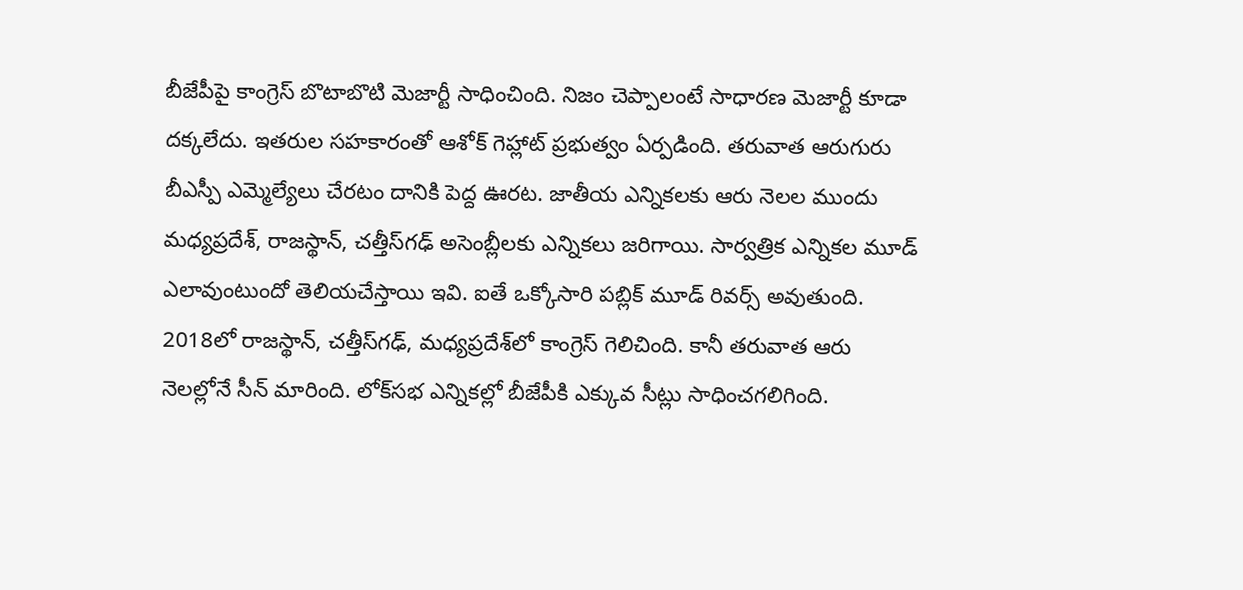బీజేపీపై కాంగ్రెస్‌ బొటాబొటి మెజార్టీ సాధించింది. నిజం చెప్పాలంటే సాధారణ మెజార్టీ కూడా దక్కలేదు. ఇతరుల సహకారంతో ఆశోక్‌ గెహ్లాట్‌ ప్రభుత్వం ఏర్పడింది. తరువాత ఆరుగురు బీఎస్పీ ఎమ్మెల్యేలు చేరటం దానికి పెద్ద ఊరట. జాతీయ ఎన్నికలకు ఆరు నెలల ముందు మధ్యప్రదేశ్‌, రాజస్థాన్‌, చత్తీస్‌గఢ్‌ అసెంబ్లీలకు ఎన్నికలు జరిగాయి. సార్వత్రిక ఎన్నికల మూడ్‌ ఎలావుంటుందో తెలియచేస్తాయి ఇవి. ఐతే ఒక్కోసారి పబ్లిక్‌ మూడ్‌ రివర్స్ అవుతుంది. 2018లో రాజస్థాన్‌, చత్తీస్‌గఢ్‌, మధ్యప్రదేశ్‌లో కాంగ్రెస్‌ గెలిచింది. కానీ తరువాత ఆరు నెలల్లోనే సీన్‌ మారింది. లోక్‌సభ ఎన్నికల్లో బీజేపీకి ఎక్కువ సీట్లు సాధించగలిగింది.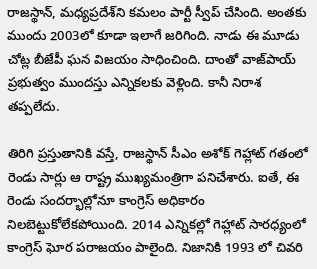రాజస్థాన్‌, మధ్యప్రదేశ్‌ని కమలం పార్టీ స్వీప్‌ చేసింది. అంతకు ముందు 2003లో కూడా ఇలాగే జరిగింది. నాడు ఈ మూడు చోట్ల బీజేపీ ఘన విజయం సాధించింది. దాంతో వాజ్‌పాయ్‌ ప్రభుత్వం ముందస్తు ఎన్నికలకు వెళ్లింది. కానీ నిరాశ తప్పలేదు.

తిరిగి ప్రస్తుతానికి వస్తే, రాజస్థాన్‌ సీఎం అశోక్ గెహ్లాట్‌ గతంలో రెండు సార్లు ఆ రాష్ట్ర ముఖ్యమంత్రిగా పనిచేశారు. ఐతే, ఈ రెండు సందర్భాల్లోనూ కాంగ్రెస్‌ అధికారం నిలబెట్టుకోలేకపోయింది. 2014 ఎన్నికల్లో గెహ్లాట్‌ సారధ్యంలో కాంగ్రెస్ ఘోర పరాజయం పాలైంది. నిజానికి 1993 లో చివరి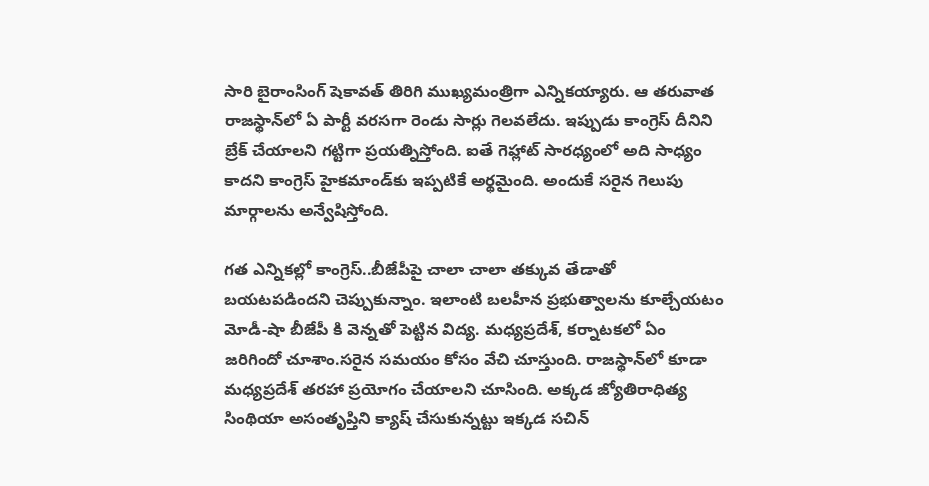సారి బైరాంసింగ్‌ షెకావత్‌ తిరిగి ముఖ్యమంత్రిగా ఎన్నికయ్యారు. ఆ తరువాత రాజస్థాన్‌లో ఏ పార్టీ వరసగా రెండు సార్లు గెలవలేదు. ఇప్పుడు కాంగ్రెస్‌ దీనిని బ్రేక్‌ చేయాలని గట్టిగా ప్రయత్నిస్తోంది. ఐతే గెహ్లాట్ సారధ్యంలో అది సాధ్యం కాదని కాంగ్రెస్‌ హైకమాండ్‌కు ఇప్పటికే అర్థమైంది. అందుకే సరైన గెలుపు మార్గాలను అన్వేషిస్తోంది.

గత ఎన్నికల్లో కాంగ్రెస్‌..బీజేపీపై చాలా చాలా తక్కువ తేడాతో బయటపడిందని చెప్పుకున్నాం. ఇలాంటి బలహీన ప్రభుత్వాలను కూల్చేయటం మోడీ-షా బీజేపీ కి వెన్నతో పెట్టిన విద్య. మధ్యప్రదేశ్‌, కర్నాటకలో ఏం జరిగిందో చూశాం.సరైన సమయం కోసం వేచి చూస్తుంది. రాజస్థాన్‌లో కూడా మధ్యప్రదేశ్‌ తరహా ప్రయోగం చేయాలని చూసింది. అక్కడ జ్యోతిరాధిత్య సింథియా అసంతృప్తిని క్యాష్‌ చేసుకున్నట్టు ఇక్కడ సచిన్‌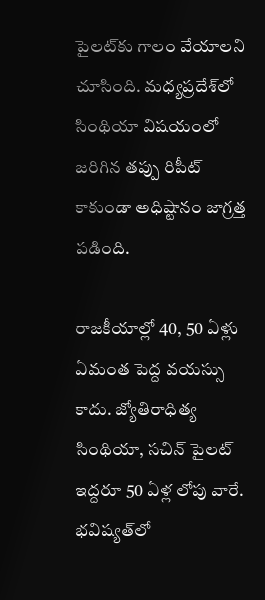పైలట్‌కు గాలం వేయాలని చూసింది. మధ్యప్రదేశ్‌లో సింథియా విషయంలో జరిగిన తప్పు రిపీట్‌ కాకుండా అధిష్టానం జాగ్రత్త పడింది.

రాజకీయాల్లో 40, 50 ఏళ్లు ఏమంత పెద్ద వయస్సు కాదు. జ్యోతిరాధిత్య సింథియా, సచిన్‌ పైలట్‌ ఇద్దరూ 50 ఏళ్ల లోపు వారే. భవిష్యత్‌లో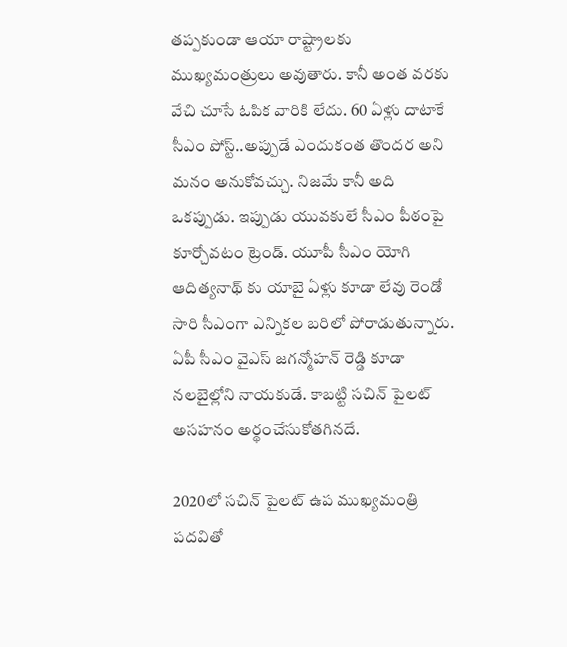తప్పకుండా ఆయా రాష్ట్రాలకు ముఖ్యమంత్రులు అవుతారు. కానీ అంత వరకు వేచి చూసే ఓపిక వారికి లేదు. 60 ఏళ్లు దాటాకే సీఎం పోస్ట్‌..అప్పుడే ఎందుకంత తొందర అని మనం అనుకోవచ్చు. నిజమే కానీ అది ఒకప్పుడు. ఇప్పుడు యువకులే సీఎం పీఠంపై కూర్చోవటం ట్రెండ్‌. యూపీ సీఎం యోగి ఆదిత్యనాథ్ కు యాబై ఏళ్లు కూడా లేవు రెండో సారి సీఎంగా ఎన్నికల బరిలో పోరాడుతున్నారు. ఏపీ సీఎం వైఎస్‌ జగన్మోహన్‌ రెడ్డి కూడా నలబైల్లోని నాయకుడే. కాబట్టి సచిన్‌ పైలట్‌ అసహనం అర్థంచేసుకోతగినదే.

2020లో సచిన్‌ పైలట్‌ ఉప ముఖ్యమంత్రి పదవితో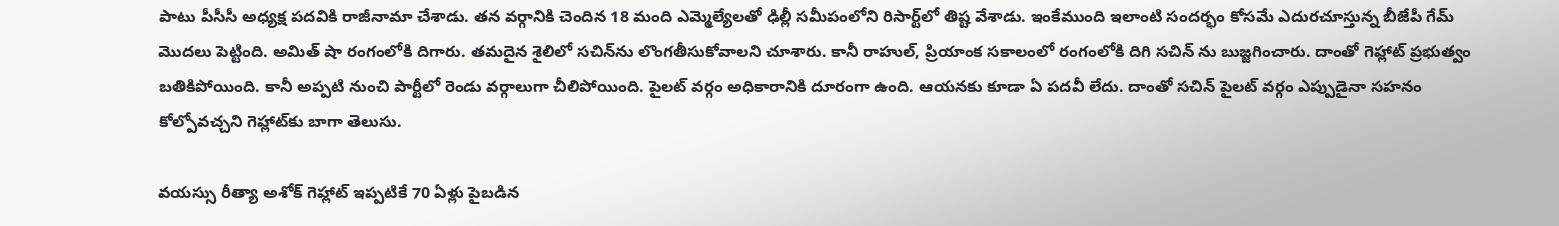పాటు పీసీసీ అధ్యక్ష పదవికి రాజీనామా చేశాడు. తన వర్గానికి చెందిన 18 మంది ఎమ్మెల్యేలతో ఢిల్లీ సమీపంలోని రిసార్ట్‌లో తిష్ట వేశాడు. ఇంకేముంది ఇలాంటి సందర్భం కోసమే ఎదురచూస్తున్న బీజేపీ గేమ్‌ మొదలు పెట్టింది. అమిత్‌ షా రంగంలోకి దిగారు. తమదైన శైలిలో సచిన్‌ను లొంగతీసుకోవాలని చూశారు. కానీ రాహుల్‌, ప్రియాంక సకాలంలో రంగంలోకి దిగి సచిన్‌ ను బుజ్జగించారు. దాంతో గెహ్లాట్‌ ప్రభుత్వం బతికిపోయింది. కానీ అప్పటి నుంచి పార్టీలో రెండు వర్గాలుగా చీలిపోయింది. పైలట్‌ వర్గం అధికారానికి దూరంగా ఉంది. ఆయనకు కూడా ఏ పదవీ లేదు. దాంతో సచిన్ పైలట్‌ వర్గం ఎప్పుడైనా సహనం కోల్పోవచ్చని గెహ్లాట్‌కు బాగా తెలుసు.

వయస్సు రీత్యా అశోక్‌ గెహ్లాట్‌ ఇప్పటికే 70 ఏళ్లు పైబడిన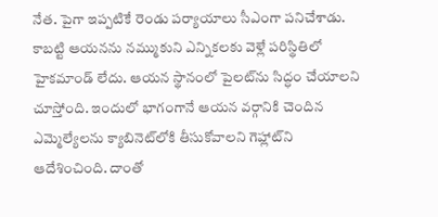నేత. పైగా ఇప్పటికే రెండు పర్యాయాలు సీఎంగా పనిచేశాడు. కాబట్టి ఆయనను నమ్ముకుని ఎన్నికలకు వెళ్లే పరిస్థితిలో హైకమాండ్‌ లేదు. ఆయన స్థానంలో పైలట్‌ను సిద్ధం చేయాలని చూస్తోంది. ఇందులో భాగంగానే ఆయన వర్గానికి చెందిన ఎమ్మెల్యేలను క్యాబినెట్‌లోకి తీసుకోవాలని గెహ్లాట్‌ని ఆదేశించింది. దాంతో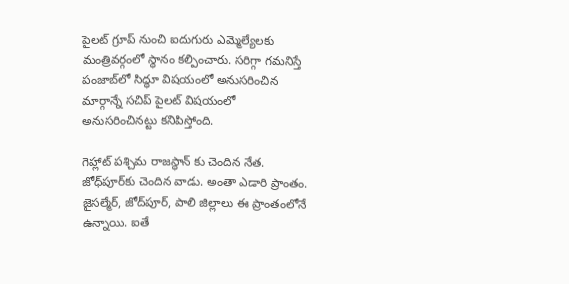పైలట్‌ గ్రూప్‌ నుంచి ఐదుగురు ఎమ్మెల్యేలకు మంత్రివర్గంలో స్థానం కల్పించారు. సరిగ్గా గమనిస్తే పంజాబ్‌లో సిద్ధూ విషయంలో అనుసరించిన మార్గాన్నే సచిప్‌ పైలట్‌ విషయంలో అనుసరించినట్టు కనిపిస్తోంది.

గెహ్లాట్‌ పశ్చిమ రాజస్థాన్‌ కు చెందిన నేత. జోధ్‌పూర్‌కు చెందిన వాడు. అంతా ఎడారి ప్రాంతం. జైసల్మేర్‌, జోద్‌పూర్‌, పాలి జిల్లాలు ఈ ప్రాంతంలోనే ఉన్నాయి. ఐతే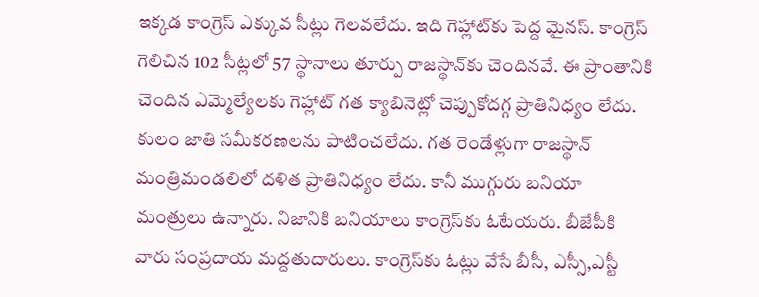ఇక్కడ కాంగ్రెస్‌ ఎక్కువ సీట్లు గెలవలేదు. ఇది గెహ్లాట్‌కు పెద్ద మైనస్‌. కాంగ్రెస్‌ గెలిచిన 102 సీట్లలో 57 స్థానాలు తూర్పు రాజస్థాన్‌కు చెందినవే. ఈ ప్రాంతానికి చెందిన ఎమ్మెల్యేలకు గెహ్లాట్‌ గత క్యాబినెట్లో చెప్పుకోదగ్గ ప్రాతినిధ్యం లేదు. కులం జాతి సమీకరణలను పాటించలేదు. గత రెండేళ్లుగా రాజస్థాన్‌ మంత్రిమండలిలో దళిత ప్రాతినిధ్యం లేదు. కానీ ముగ్గురు బనియా మంత్రులు ఉన్నారు. నిజానికి బనియాలు కాంగ్రెస్‌కు ఓటేయరు. బీజేపీకి వారు సంప్రదాయ మద్దతుదారులు. కాంగ్రెస్‌కు ఓట్లు వేసే బీసీ, ఎస్సీ,ఎస్టీ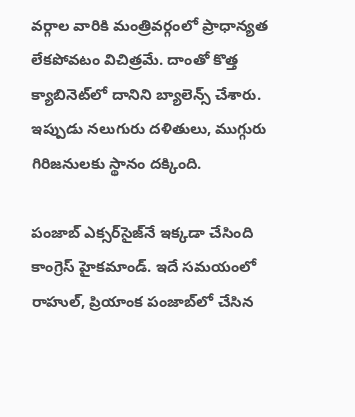వర్గాల వారికి మంత్రివర్గంలో ప్రాధాన్యత లేకపోవటం విచిత్రమే. దాంతో కొత్త క్యాబినెట్‌లో దానిని బ్యాలెన్స్‌ చేశారు. ఇప్పుడు నలుగురు దళితులు, ముగ్గురు గిరిజనులకు స్థానం దక్కింది.

పంజాబ్‌ ఎక్సర్‌సైజ్‌నే ఇక్కడా చేసింది కాంగ్రెస్‌ హైకమాండ్‌. ఇదే సమయంలో రాహుల్‌, ప్రియాంక పంజాబ్‌లో చేసిన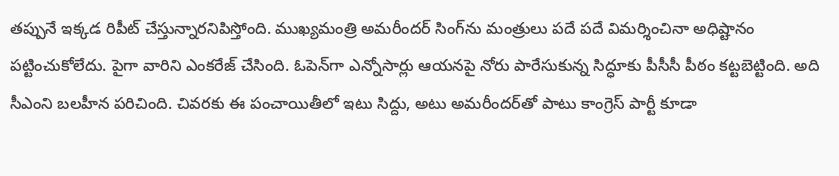తప్పునే ఇక్కడ రిపీట్‌ చేస్తున్నారనిపిస్తోంది. ముఖ్యమంత్రి అమరీందర్ సింగ్‌ను మంత్రులు పదే పదే విమర్శించినా అధిష్టానం పట్టించుకోలేదు. పైగా వారిని ఎంకరేజ్‌ చేసింది. ఓపెన్‌గా ఎన్నోసార్లు ఆయనపై నోరు పారేసుకున్న సిద్ధూకు పీసీసీ పీఠం కట్టబెట్టింది. అది సీఎంని బలహీన పరిచింది. చివరకు ఈ పంచాయితీలో ఇటు సిద్దు, అటు అమరీందర్‌తో పాటు కాంగ్రెస్ పార్టీ కూడా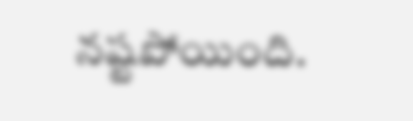నష్టపోయింది.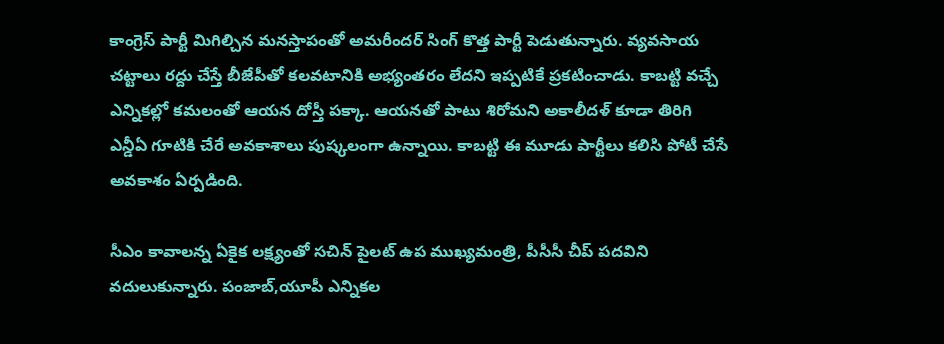కాంగ్రెస్‌ పార్టీ మిగిల్చిన మనస్తాపంతో అమరీందర్‌ సింగ్‌ కొత్త పార్టీ పెడుతున్నారు. వ్యవసాయ చట్టాలు రద్దు చేస్తే బీజేపీతో కలవటానికి అభ్యంతరం లేదని ఇప్పటికే ప్రకటించాడు. కాబట్టి వచ్చే ఎన్నికల్లో కమలంతో ఆయన దోస్తీ పక్కా. ఆయనతో పాటు శిరోమని అకాలీదళ్‌ కూడా తిరిగి ఎన్డీఏ గూటికి చేరే అవకాశాలు పుష్కలంగా ఉన్నాయి. కాబట్టి ఈ మూడు పార్టీలు కలిసి పోటీ చేసే అవకాశం ఏర్పడింది.

సీఎం కావాలన్న ఏకైక లక్ష్యంతో సచిన్‌ పైలట్‌ ఉప ముఖ్యమంత్రి, పీసీసీ చీప్‌ పదవిని వదులుకున్నారు. పంజాబ్‌,యూపీ ఎన్నికల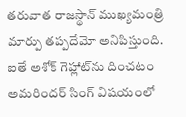తరువాత రాజస్థాన్ ముఖ్యమంత్రి మార్పు తప్పదేమో అనిపిస్తుంది. ఐతే అశోక్‌ గెహ్లాట్‌ను దించటం అమరిందర్‌ సింగ్‌ విషయంలో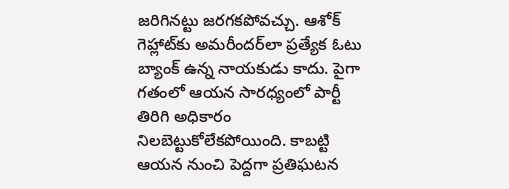జరిగినట్టు జరగకపోవచ్చు. ఆశోక్‌ గెహ్లాట్‌కు అమరీందర్‌లా ప్రత్యేక ఓటు బ్యాంక్‌ ఉన్న నాయకుడు కాదు. పైగా గతంలో ఆయన సారధ్యంలో పార్టీ తిరిగి అధికారం నిలబెట్టుకోలేకపోయింది. కాబట్టి ఆయన నుంచి పెద్దగా ప్రతిఘటన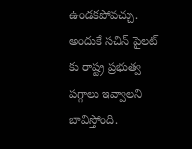ఉండకపోవచ్చు. అందుకే సచిన్‌ పైలట్‌ కు రాష్ట్ర ప్రభుత్వ పగ్గాలు ఇవ్వాలని బావిస్తోంది.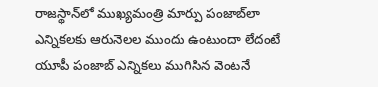రాజస్థాన్‌లో ముఖ్యమంత్రి మార్పు పంజాబ్‌లా ఎన్నికలకు ఆరునెలల ముందు ఉంటుందా లేదంటే యూపీ పంజాబ్‌ ఎన్నికలు ముగిసిన వెంటనే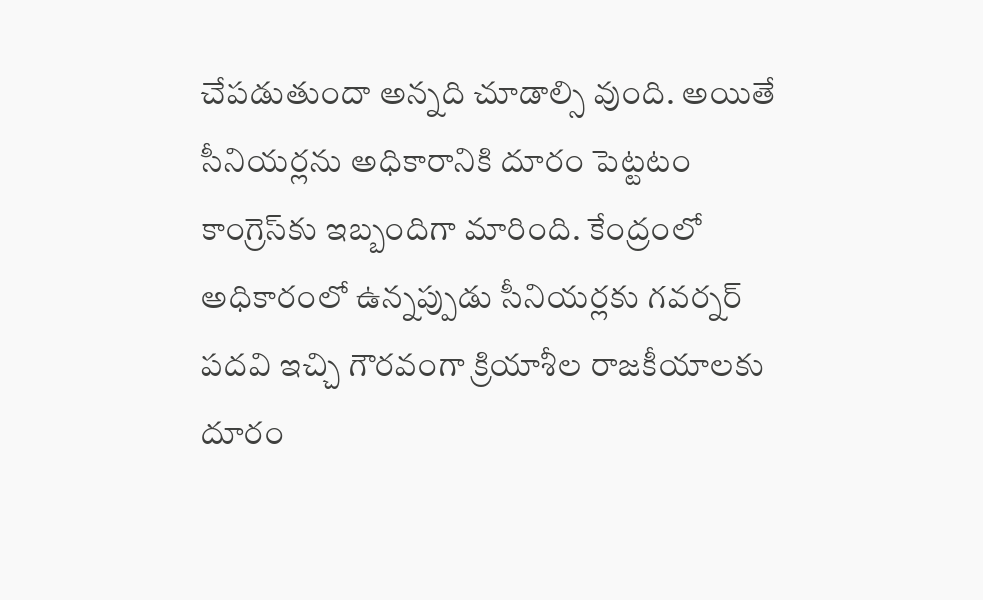చేపడుతుందా అన్నది చూడాల్సి వుంది. అయితే సీనియర్లను అధికారానికి దూరం పెట్టటం కాంగ్రెస్‌కు ఇబ్బందిగా మారింది. కేంద్రంలో అధికారంలో ఉన్నప్పుడు సీనియర్లకు గవర్నర్‌ పదవి ఇచ్చి గౌరవంగా క్రియాశీల రాజకీయాలకు దూరం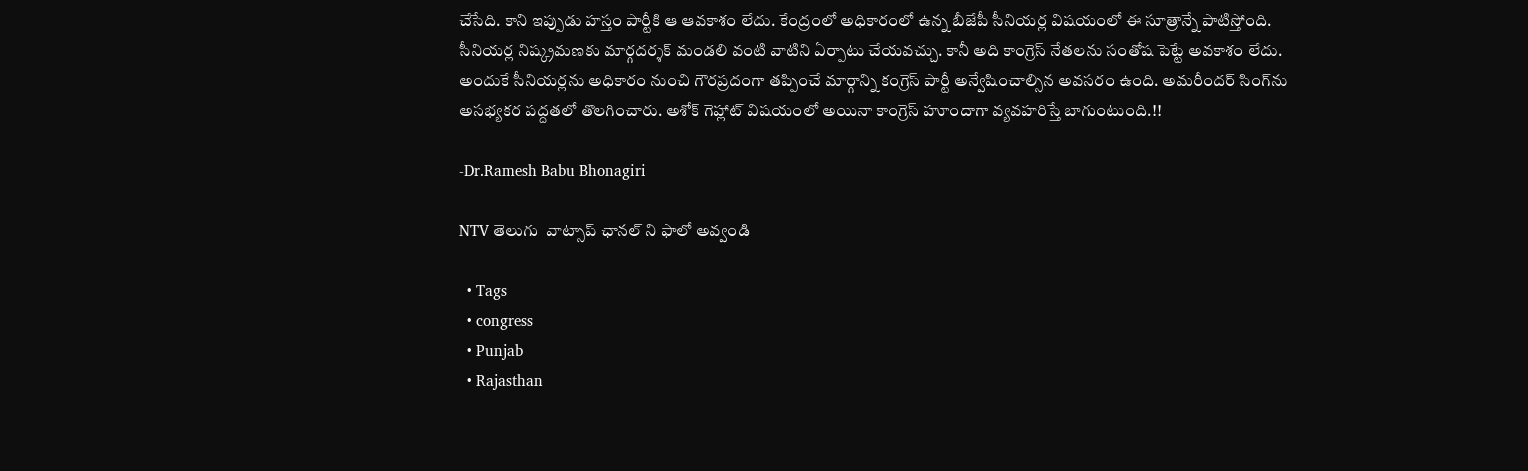చేసేది. కాని ఇప్పుడు హస్తం పార్టీకి ఆ ఆవకాశం లేదు. కేంద్రంలో అధికారంలో ఉన్న బీజేపీ సీనియర్ల విషయంలో ఈ సూత్రాన్నే పాటిస్తోంది. సీనియర్ల నిష్క్రమణకు మార్గదర్శక్‌ మండలి వంటి వాటిని ఏర్పాటు చేయవచ్చు. కానీ అది కాంగ్రెస్‌ నేతలను సంతోష పెట్టే అవకాశం లేదు. అందుకే సీనియర్లను అధికారం నుంచి గౌరప్రదంగా తప్పించే మార్గాన్ని కంగ్రెస్‌ పార్టీ అన్వేషించాల్సిన అవసరం ఉంది. అమరీందర్‌ సింగ్‌ను అసభ్యకర పద్దతలో తొలగించారు. అశోక్‌ గెహ్లాట్‌ విషయంలో అయినా కాంగ్రెస్‌ హూందాగా వ్యవహరిస్తే బాగుంటుంది.!!

-Dr.Ramesh Babu Bhonagiri

NTV తెలుగు  వాట్సాప్ ఛానల్ ని ఫాలో అవ్వండి

  • Tags
  • congress
  • Punjab
  • Rajasthan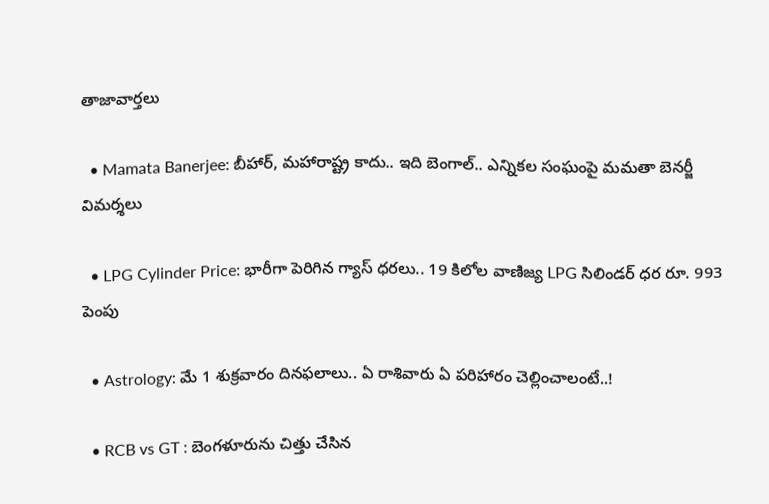తాజావార్తలు

  • Mamata Banerjee: బీహార్, మహారాష్ట్ర కాదు.. ఇది బెంగాల్.. ఎన్నికల సంఘంపై మమతా బెనర్జీ విమర్శలు

  • LPG Cylinder Price: భారీగా పెరిగిన గ్యాస్ ధరలు.. 19 కిలోల వాణిజ్య LPG సిలిండర్ ధర రూ. 993 పెంపు

  • Astrology: మే 1 శుక్రవారం దినఫలాలు.. ఏ రాశివారు ఏ పరిహారం చెల్లించాలంటే..!

  • RCB vs GT : బెంగళూరును చిత్తు చేసిన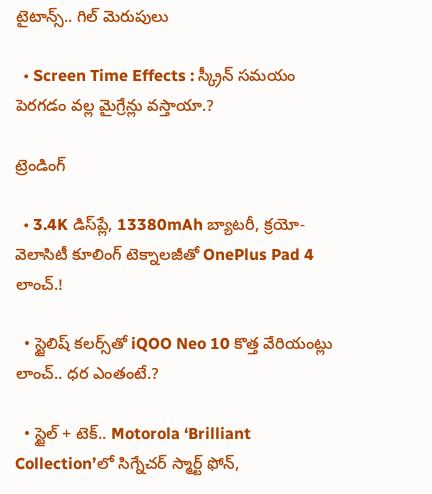టైటాన్స్.. గిల్ మెరుపులు

  • Screen Time Effects : స్క్రీన్ సమయం పెరగడం వల్ల మైగ్రేన్లు వస్తాయా.?

ట్రెండింగ్‌

  • 3.4K డిస్‌ప్లే, 13380mAh బ్యాటరీ, క్రయో-వెలాసిటీ కూలింగ్ టెక్నాలజీతో OnePlus Pad 4 లాంచ్.!

  • స్టైలిష్ కలర్స్‌తో iQOO Neo 10 కొత్త వేరియంట్లు లాంచ్.. ధర ఎంతంటే.?

  • స్టైల్ + టెక్.. Motorola ‘Brilliant Collection’లో సిగ్నేచర్ స్మార్ట్ ఫోన్,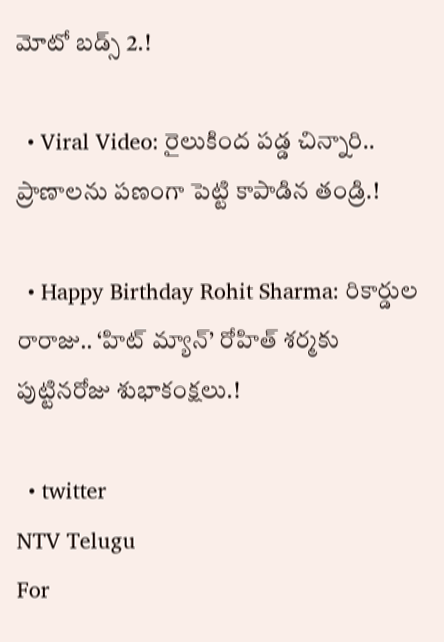మోటో బడ్స్ 2.!

  • Viral Video: రైలుకింద పడ్డ చిన్నారి.. ప్రాణాలను పణంగా పెట్టి కాపాడిన తండ్రి.!

  • Happy Birthday Rohit Sharma: రికార్డుల రారాజు.. ‘హిట్‌ మ్యాన్’ రోహిత్ శర్మకు పుట్టినరోజు శుభాకంక్షలు.!

  • twitter
NTV Telugu
For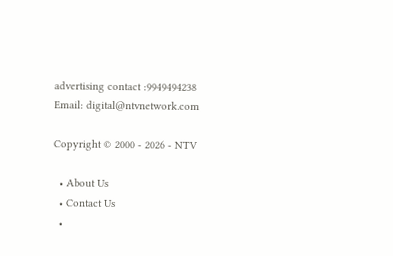advertising contact :9949494238
Email: digital@ntvnetwork.com

Copyright © 2000 - 2026 - NTV

  • About Us
  • Contact Us
  •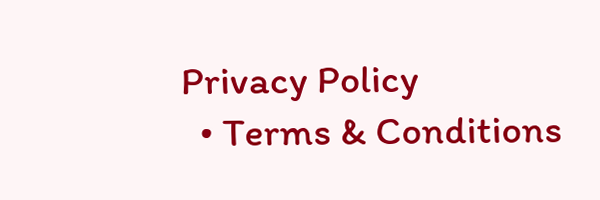Privacy Policy
  • Terms & Conditions